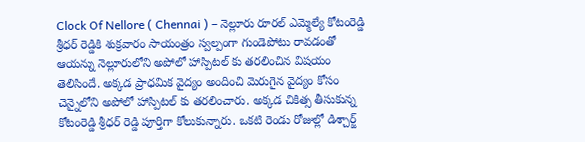Clock Of Nellore ( Chennai ) – నెల్లూరు రూరల్ ఎమ్మెల్యే కోటంరెడ్డి శ్రీధర్ రెడ్డికి శుక్రవారం సాయంత్రం స్వల్పంగా గుండెపోటు రావడంతో ఆయన్ను నెల్లూరులోని అపోలో హాస్పిటల్ కు తరలించిన విషయం తెలిసిందే. అక్కడ ప్రాధమిక వైద్యం అందించి మెరుగైన వైద్యం కోసం చెన్నైలోని అపోలో హాస్పిటల్ కు తరలించారు. అక్కడ చికిత్స తీసుకున్న కోటంరెడ్డి శ్రీధర్ రెడ్డి పూర్తిగా కోలుకున్నారు. ఒకటి రెండు రోజుల్లో డిశ్చార్జ్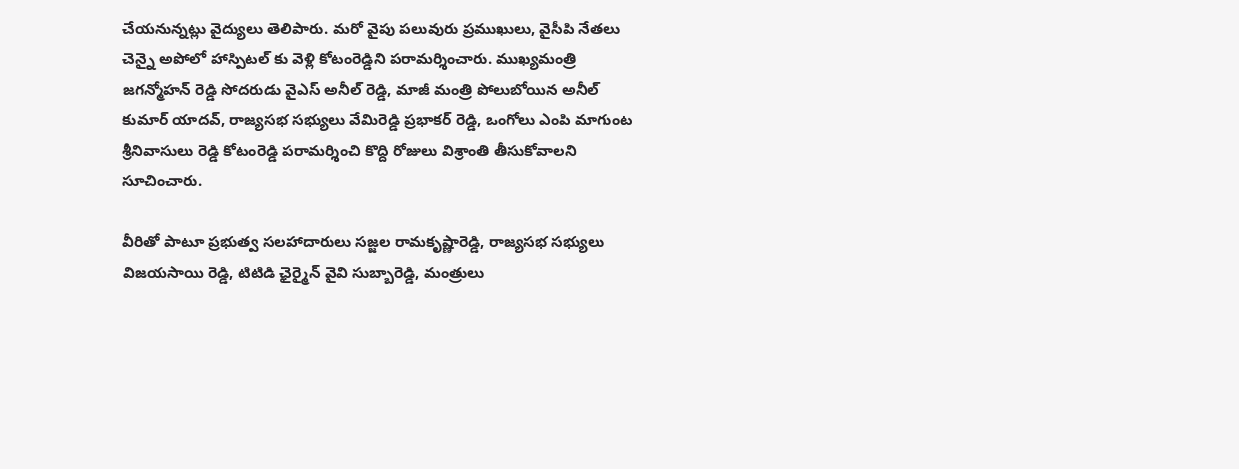చేయనున్నట్లు వైద్యులు తెలిపారు. మరో వైపు పలువురు ప్రముఖులు, వైసీపి నేతలు చెన్నై అపోలో హాస్పిటల్ కు వెళ్లి కోటంరెడ్డిని పరామర్శించారు. ముఖ్యమంత్రి జగన్మోహన్ రెడ్డి సోదరుడు వైఎస్ అనీల్ రెడ్డి, మాజీ మంత్రి పోలుబోయిన అనీల్ కుమార్ యాదవ్, రాజ్యసభ సభ్యులు వేమిరెడ్డి ప్రభాకర్ రెడ్డి, ఒంగోలు ఎంపి మాగుంట శ్రీనివాసులు రెడ్డి కోటంరెడ్డి పరామర్శించి కొద్ది రోజులు విశ్రాంతి తీసుకోవాలని సూచించారు.

వీరితో పాటూ ప్రభుత్వ సలహాదారులు సజ్జల రామకృష్ణారెడ్డి, రాజ్యసభ సభ్యులు విజయసాయి రెడ్డి, టిటిడి ఛైర్మైన్ వైవి సుబ్బారెడ్డి, మంత్రులు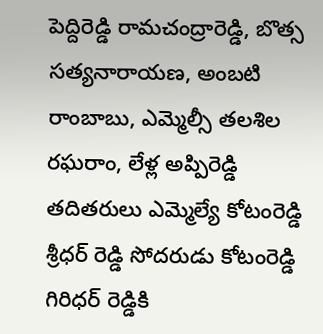పెద్దిరెడ్డి రామచంద్రారెడ్డి, బొత్స సత్యనారాయణ, అంబటి రాంబాబు, ఎమ్మెల్సీ తలశిల రఘరాం, లేళ్ల అప్పిరెడ్డి తదితరులు ఎమ్మెల్యే కోటంరెడ్డి శ్రీధర్ రెడ్డి సోదరుడు కోటంరెడ్డి గిరిధర్ రెడ్డికి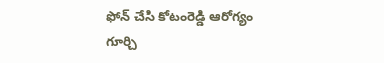ఫోన్ చేసి కోటంరెడ్డి ఆరోగ్యం గూర్చి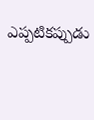ఎప్పటికప్పుడు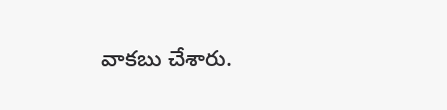వాకబు చేశారు.